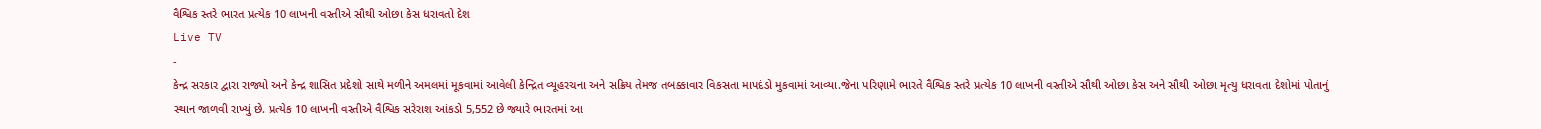વૈશ્વિક સ્તરે ભારત પ્રત્યેક 10 લાખની વસ્તીએ સૌથી ઓછા કેસ ધરાવતો દેશ
Live TV
-
કેન્દ્ર સરકાર દ્વારા રાજ્યો અને કેન્દ્ર શાસિત પ્રદેશો સાથે મળીને અમલમાં મૂકવામાં આવેલી કેન્દ્રિત વ્યૂહરચના અને સક્રિય તેમજ તબક્કાવાર વિકસતા માપદંડો મુકવામાં આવ્યા.જેના પરિણામે ભારતે વૈશ્વિક સ્તરે પ્રત્યેક 10 લાખની વસ્તીએ સૌથી ઓછા કેસ અને સૌથી ઓછા મૃત્યુ ધરાવતા દેશોમાં પોતાનું સ્થાન જાળવી રાખ્યું છે. પ્રત્યેક 10 લાખની વસ્તીએ વૈશ્વિક સરેરાશ આંકડો 5,552 છે જ્યારે ભારતમાં આ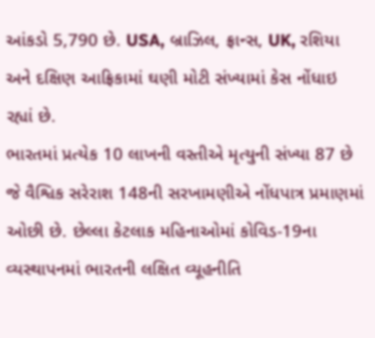આંકડો 5,790 છે. USA, બ્રાઝિલ, ફ્રાન્સ, UK, રશિયા અને દક્ષિણ આફ્રિકામાં ઘણી મોટી સંખ્યામાં કેસ નોંધાઇ રહ્યાં છે.
ભારતમાં પ્રત્યેક 10 લાખની વસ્તીએ મૃત્યુની સંખ્યા 87 છે જે વૈશ્વિક સરેરાશ 148ની સરખામણીએ નોંધપાત્ર પ્રમાણમાં ઓછી છે. છેલ્લા કેટલાક મહિનાઓમાં કોવિડ-19ના વ્યસ્થાપનમાં ભારતની લક્ષિત વ્યૂહનીતિ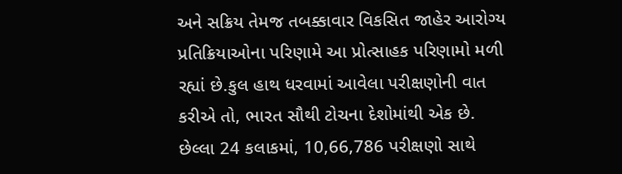અને સક્રિય તેમજ તબક્કાવાર વિકસિત જાહેર આરોગ્ય પ્રતિક્રિયાઓના પરિણામે આ પ્રોત્સાહક પરિણામો મળી રહ્યાં છે.કુલ હાથ ધરવામાં આવેલા પરીક્ષણોની વાત કરીએ તો, ભારત સૌથી ટોચના દેશોમાંથી એક છે. છેલ્લા 24 કલાકમાં, 10,66,786 પરીક્ષણો સાથે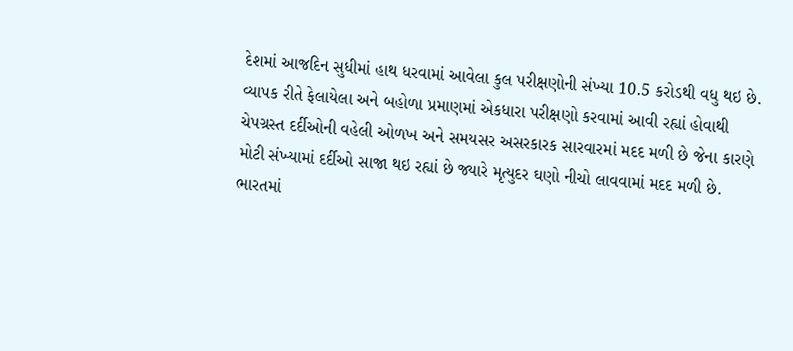દેશમાં આજદિન સુધીમાં હાથ ધરવામાં આવેલા કુલ પરીક્ષણોની સંખ્યા 10.5 કરોડથી વધુ થઇ છે.
વ્યાપક રીતે ફેલાયેલા અને બહોળા પ્રમાણમાં એકધારા પરીક્ષણો કરવામાં આવી રહ્યાં હોવાથી ચેપગ્રસ્ત દર્દીઓની વહેલી ઓળખ અને સમયસર અસરકારક સારવારમાં મદદ મળી છે જેના કારણે મોટી સંખ્યામાં દર્દીઓ સાજા થઇ રહ્યાં છે જ્યારે મૃત્યુદર ઘણો નીચો લાવવામાં મદદ મળી છે. ભારતમાં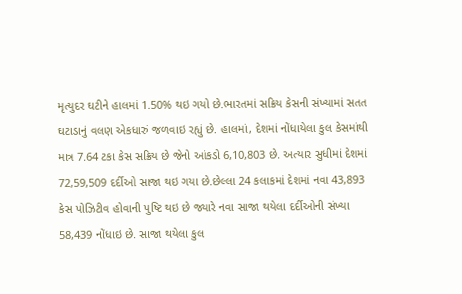મૃત્યુદર ઘટીને હાલમાં 1.50% થઇ ગયો છે.ભારતમાં સક્રિય કેસની સંખ્યામાં સતત ઘટાડાનું વલણ એકધારું જળવાઇ રહ્યું છે. હાલમાં, દેશમાં નોંધાયેલા કુલ કેસમાંથી માત્ર 7.64 ટકા કેસ સક્રિય છે જેનો આંકડો 6,10,803 છે. અત્યાર સુધીમાં દેશમાં 72,59,509 દર્દીઓ સાજા થઇ ગયા છે.છેલ્લા 24 કલાકમાં દેશમાં નવા 43,893 કેસ પોઝિટીવ હોવાની પુષ્ટિ થઇ છે જ્યારે નવા સાજા થયેલા દર્દીઓની સંખ્યા 58,439 નોંધાઇ છે. સાજા થયેલા કુલ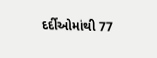દર્દીઓમાંથી 77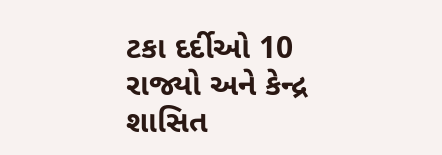ટકા દર્દીઓ 10 રાજ્યો અને કેન્દ્ર શાસિત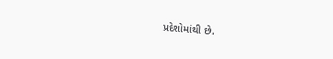પ્રદેશોમાંથી છે.